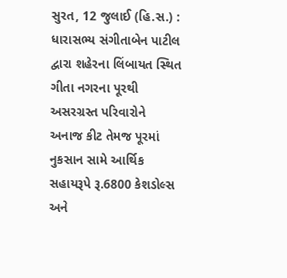સુરત, 12 જુલાઈ (હિ.સ.) : ધારાસભ્ય સંગીતાબેન પાટીલ દ્વારા શહેરના લિંબાયત સ્થિત ગીતા નગરના પૂરથી અસરગ્રસ્ત પરિવારોને અનાજ કીટ તેમજ પૂરમાં નુકસાન સામે આર્થિક સહાયરૂપે રૂ.6800 કેશડોલ્સ અને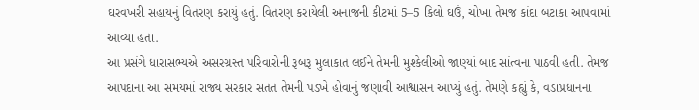ઘરવખરી સહાયનું વિતરણ કરાયું હતું. વિતરણ કરાયેલી અનાજની કીટમાં 5–5 કિલો ઘઉં, ચોખા તેમજ કાંદા બટાકા આપવામાં આવ્યા હતા.
આ પ્રસંગે ધારાસભ્યએ અસરગ્રસ્ત પરિવારોની રૂબરૂ મુલાકાત લઈને તેમની મુશ્કેલીઓ જાણ્યાં બાદ સાંત્વના પાઠવી હતી. તેમજ આપદાના આ સમયમાં રાજ્ય સરકાર સતત તેમની પડખે હોવાનું જણાવી આશ્વાસન આપ્યું હતું. તેમણે કહ્યું કે, વડાપ્રધાનના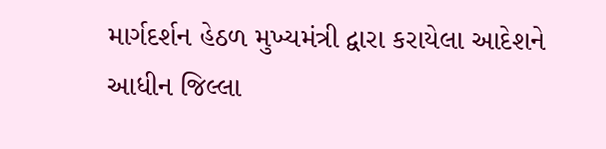માર્ગદર્શન હેઠળ મુખ્યમંત્રી દ્વારા કરાયેલા આદેશને આધીન જિલ્લા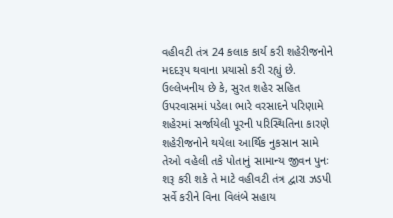વહીવટી તંત્ર 24 કલાક કાર્ય કરી શહેરીજનોને મદદરૂપ થવાના પ્રયાસો કરી રહ્યું છે.
ઉલ્લેખનીય છે કે, સુરત શહેર સહિત ઉપરવાસમાં પડેલા ભારે વરસાદને પરિણામે શહેરમાં સર્જાયેલી પૂરની પરિસ્થિતિના કારણે શહેરીજનોને થયેલા આર્થિક નુકસાન સામે તેઓ વહેલી તકે પોતાનું સામાન્ય જીવન પુનઃ શરૂ કરી શકે તે માટે વહીવટી તંત્ર દ્વારા ઝડપી સર્વે કરીને વિના વિલંબે સહાય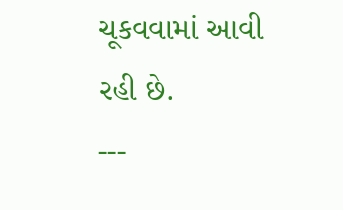ચૂકવવામાં આવી રહી છે.
---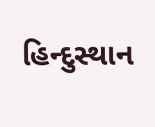હિન્દુસ્થાન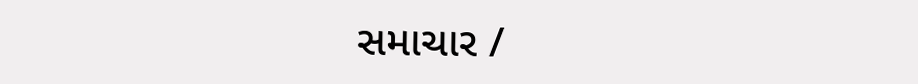સમાચાર /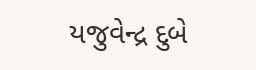યજુવેન્દ્ર દુબે